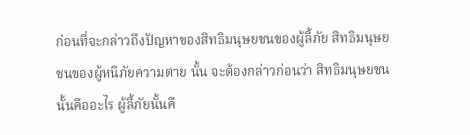ก่อนที่จะกล่าวถึงปัญหาของสิทธิมนุษยชนของผู้ลี้ภัย สิทธิมนุษยชนของผู้หนีภัยความตาย นั้น จะต้องกล่าวก่อนว่า สิทธิมนุษยชนนั้นคืออะไร ผู้ลี้ภัยนั้นคื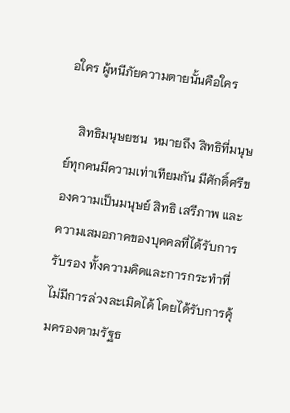อใคร ผู้หนีภัยความตายนั้นคือใคร

    สิทธิมนุษยชน  หมายถึง สิทธิที่มนุษย์ทุกคนมีความเท่าเทียมกัน มีศักดิ์ศรีของความเป็นมนุษย์ สิทธิ เสรีภาพ และความเสมอภาคของบุคคลที่ได้รับการรับรอง ทั้งความคิดและการกระทำที่ไม่มีการล่วงละเมิดได้ โดยได้รับการคุ้มครองตามรัฐธ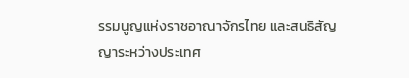รรมนูญแห่งราชอาณาจักรไทย และสนธิสัญญาระหว่างประเทศ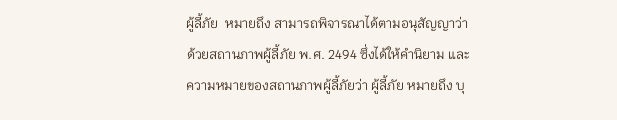ผู้ลี้ภัย  หมายถึง สามารถพิจารณาได้ตามอนุสัญญาว่าด้วยสถานภาพผู้ลี้ภัย พ.ศ. 2494 ซึ่งได้ให้คำนิยาม และความหมายของสถานภาพผู้ลี้ภัยว่า ผู้ลี้ภัย หมายถึง บุ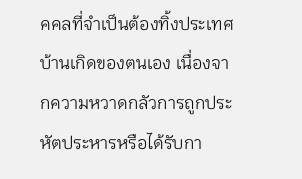คคลที่จำเป็นต้องทิ้งประเทศบ้านเกิดของตนเอง เนื่องจากความหวาดกลัวการถูกประหัตประหารหรือได้รับกา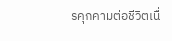รคุกคามต่อชีวิตเนื่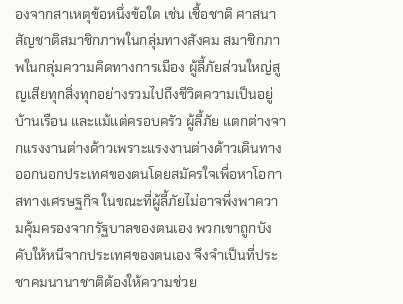องจากสาเหตุข้อหนึ่งข้อใด เช่น เชื้อชาติ ศาสนา สัญชาติสมาชิกภาพในกลุ่มทางสังคม สมาชิกภาพในกลุ่มความคิดทางการเมือง ผู้ลี้ภัยส่วนใหญ่สูญเสียทุกสิ่งทุกอย่างรวมไปถึงชีวิตความเป็นอยู่ บ้านเรือน และแม้แต่ครอบครัว ผู้ลี้ภัย แตกต่างจากแรงงานต่างด้าวเพราะแรงงานต่างด้าวเดินทางออกนอกประเทศของตนโดยสมัครใจเพื่อหาโอกาสทางเศรษฐกิจ ในขณะที่ผู้ลี้ภัยไม่อาจพึ่งพาความคุ้มครองจากรัฐบาลของตนเอง พวกเขาถูกบังคับให้หนีจากประเทศของตนเอง จึงจำเป็นที่ประชาคมนานาชาติต้องให้ความช่วย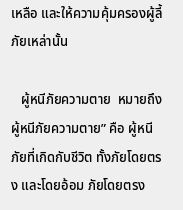เหลือ และให้ความคุ้มครองผู้ลี้ภัยเหล่านั้น

   ผู้หนีภัยความตาย  หมายถึง ผู้หนีภัยความตาย” คือ ผู้หนีภัยที่เกิดกับชีวิต ทั้งภัยโดยตรง และโดยอ้อม ภัยโดยตรง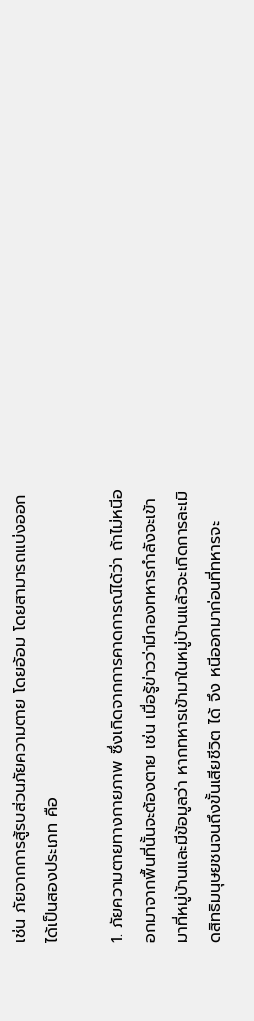เช่น ภัยจากการสู้รบส่วนภัยความตาย โดยอ้อม โดยสามารถแบ่งออกได้เป็นสองประเภท คือ

1. ภัยความตายทางกายภาพ ซึ่งเกิดจากการคาดการณ์ได้ว่า ถ้าไม่หนีออกมาจากพื้นที่นั้นจะต้องตาย เช่น เมื่อรู้ข่าวว่ามีกองทหารกำลังจะเข้ามาที่หมู่บ้านและมีข้อมูลว่า หากทหารเข้ามาในหมู่บ้านแล้วจะเกิดการละเมิดสิทธิมนุษยชนจนถึงขั้นเสียชีวิต ได้ จึง หนีออกมาก่อนที่ทหารจะ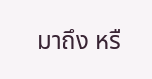มาถึง หรื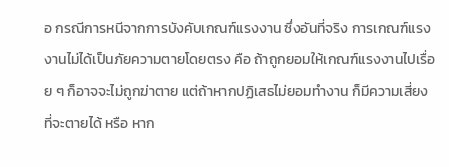อ กรณีการหนีจากการบังคับเกณฑ์แรงงาน ซึ่งอันที่จริง การเกณฑ์แรงงานไม่ได้เป็นภัยความตายโดยตรง คือ ถ้าถูกยอมให้เกณฑ์แรงงานไปเรื่อย ๆ ก็อาจจะไม่ถูกฆ่าตาย แต่ถ้าหากปฏิเสธไม่ยอมทำงาน ก็มีความเสี่ยงที่จะตายได้ หรือ หาก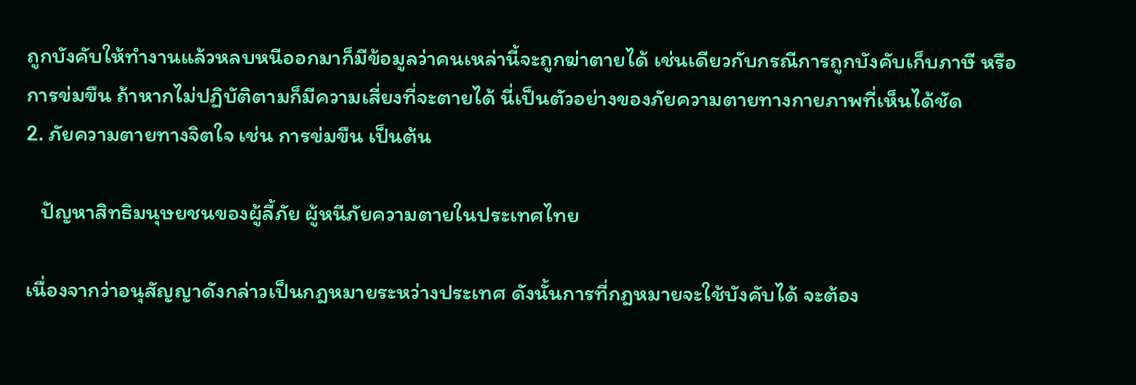ถูกบังคับให้ทำงานแล้วหลบหนีออกมาก็มีข้อมูลว่าคนเหล่านี้จะถูกฆ่าตายได้ เช่นเดียวกับกรณีการถูกบังคับเก็บภาษี หรือการข่มขืน ถ้าหากไม่ปฏิบัติตามก็มีความเสี่ยงที่จะตายได้ นี่เป็นตัวอย่างของภัยความตายทางกายภาพที่เห็นได้ชัด
2. ภัยความตายทางจิตใจ เช่น การข่มขืน เป็นต้น

   ปัญหาสิทธิมนุษยชนของผู้ลี้ภัย ผู้หนีภัยความตายในประเทศไทย

เนื่องจากว่าอนุสัญญาดังกล่าวเป็นกฎหมายระหว่างประเทศ ดังนั้นการที่กฎหมายจะใช้บังคับได้ จะต้อง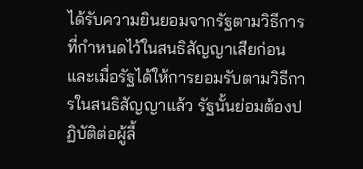ได้รับความยินยอมจากรัฐตามวิธีการที่กำหนดไว้ในสนธิสัญญาเสียก่อน และเมื่อรัฐได้ให้การยอมรับตามวิธีการในสนธิสัญญาแล้ว รัฐนั้นย่อมต้องปฏิบัติต่อผู้ลี้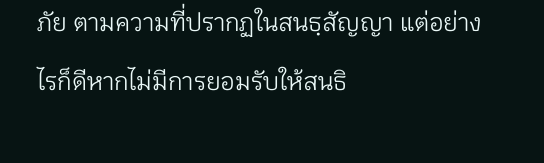ภัย ตามความที่ปรากฏในสนธฺสัญญา แต่อย่างไรก็ดีหากไม่มีการยอมรับให้สนธิ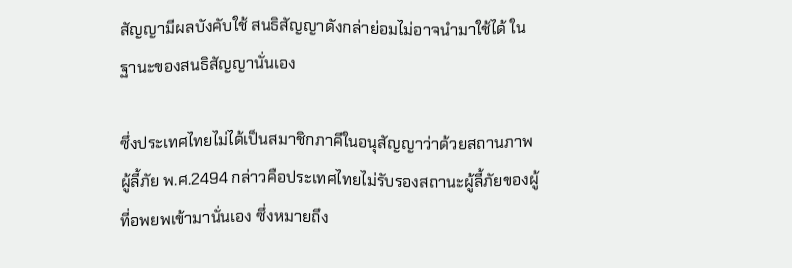สัญญามีผลบังคับใช้ สนธิสัญญาดังกล่าย่อมไม่อาจนำมาใช้ได้ ในฐานะของสนธิสัญญานั่นเอง

ซึ่งประเทศไทยไม่ได้เป็นสมาชิกภาคีในอนุสัญญาว่าด้วยสถานภาพผู้ลี้ภัย พ.ศ.2494 กล่าวคือประเทศไทยไม่รับรองสถานะผู้ลี้ภัยของผู้ที่อพยพเข้ามานั่นเอง ซึ่งหมายถึง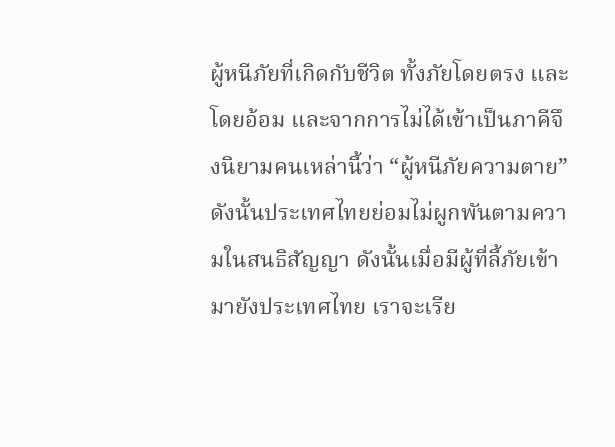ผู้หนีภัยที่เกิดกับชีวิต ทั้งภัยโดยตรง และโดยอ้อม และจากการไม่ได้เข้าเป็นภาคีจึงนิยามคนเหล่านี้ว่า “ผู้หนีภัยความตาย” ดังนั้นประเทศไทยย่อมไม่ผูกพันตามความในสนธิสัญญา ดังนั้นเมื่อมีผู้ที่ลี้ภัยเข้ามายังประเทศไทย เราจะเรีย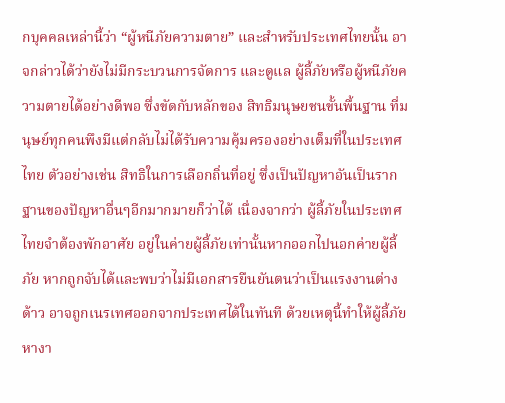กบุคคลเหล่านี้ว่า “ผู้หนีภัยความตาย” และสำหรับประเทศไทยนั้น อาจกล่าวได้ว่ายังไม่มีกระบวนการจัดการ และดูแล ผู้ลี้ภัยหรือผู้หนีภัยความตายได้อย่างดีพอ ซึ่งขัดกับหลักของ สิทธิมนุษยชนขั้นพื้นฐาน ที่มนุษย์ทุกคนพึงมีแต่กลับไม่ได้รับความคุ้มครองอย่างเต็มที่ในประเทศไทย ตัวอย่างเช่น สิทธิในการเลือกถิ่นที่อยู่ ซึ่งเป็นปัญหาอันเป็นรากฐานของปัญหาอื่นๆอีกมากมายก็ว่าได้ เนื่องจากว่า ผู้ลี้ภัยในประเทศไทยจำต้องพักอาศัย อยู่ในค่ายผู้ลี้ภัยเท่านั้นหากออกไปนอกค่ายผู้ลี้ภัย หากถูกจับได้และพบว่าไม่มีเอกสารยืนยันตนว่าเป็นแรงงานต่างด้าว อาจถูกเนรเทศออกจากประเทศได้ในทันที ด้วยเหตุนี้ทำให้ผู้ลี้ภัยหางา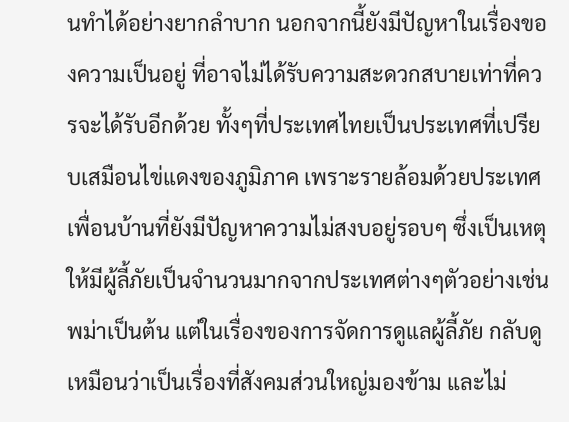นทำได้อย่างยากลำบาก นอกจากนี้ยังมีปัญหาในเรื่องของความเป็นอยู่ ที่อาจไม่ได้รับความสะดวกสบายเท่าที่ควรจะได้รับอีกด้วย ทั้งๆที่ประเทศไทยเป็นประเทศที่เปรียบเสมือนไข่แดงของภูมิภาค เพราะรายล้อมด้วยประเทศเพื่อนบ้านที่ยังมีปัญหาความไม่สงบอยู่รอบๆ ซึ่งเป็นเหตุให้มีผู้ลี้ภัยเป็นจำนวนมากจากประเทศต่างๆตัวอย่างเช่นพม่าเป็นต้น แต่ในเรื่องของการจัดการดูแลผู้ลี้ภัย กลับดูเหมือนว่าเป็นเรื่องที่สังคมส่วนใหญ่มองข้าม และไม่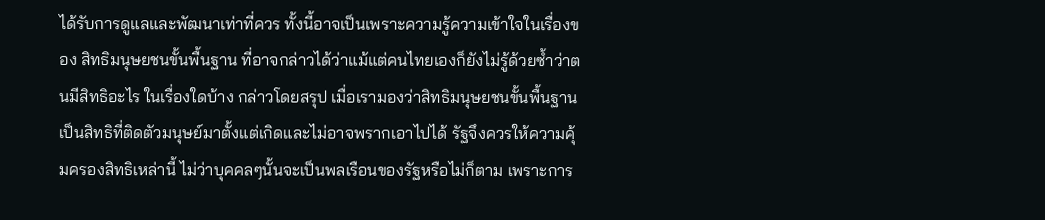ได้รับการดูแลและพัฒนาเท่าที่ควร ทั้งนี้อาจเป็นเพราะความรู้ความเข้าใจในเรื่องของ สิทธิมนุษยชนขั้นพื้นฐาน ที่อาจกล่าวได้ว่าแม้แต่คนไทยเองก็ยังไม่รู้ด้วยซ้ำว่าตนมีสิทธิอะไร ในเรื่องใดบ้าง กล่าวโดยสรุป เมื่อเรามองว่าสิทธิมนุษยชนขั้นพื้นฐาน เป็นสิทธิที่ติดตัวมนุษย์มาตั้งแต่เกิดและไม่อาจพรากเอาไปได้ รัฐจึงควรให้ความคุ้มครองสิทธิเหล่านี้ ไม่ว่าบุคคลๆนั้นจะเป็นพลเรือนของรัฐหรือไม่ก็ตาม เพราะการ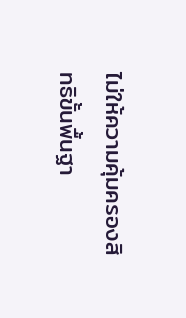ไม่ให้ความคุ้มครองสิทธิขั้นพื้นฐา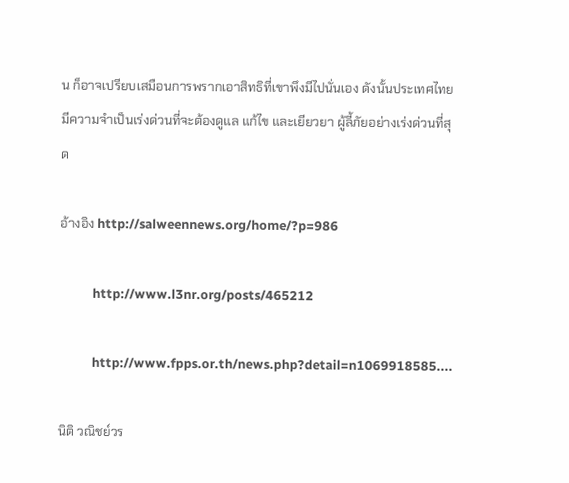น ก็อาจเปรียบเสมือนการพรากเอาสิทธิที่เขาพึงมีไปนั่นเอง ดังนั้นประเทศไทยมีความจำเป็นเร่งด่วนที่จะต้องดูแล แก้ไข และเยียวยา ผู้ลี้ภัยอย่างเร่งด่วนที่สุด

อ้างอิง http://salweennews.org/home/?p=986

           http://www.l3nr.org/posts/465212

           http://www.fpps.or.th/news.php?detail=n1069918585....

นิติ วณิชย์วร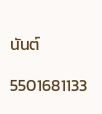นันต์

5501681133